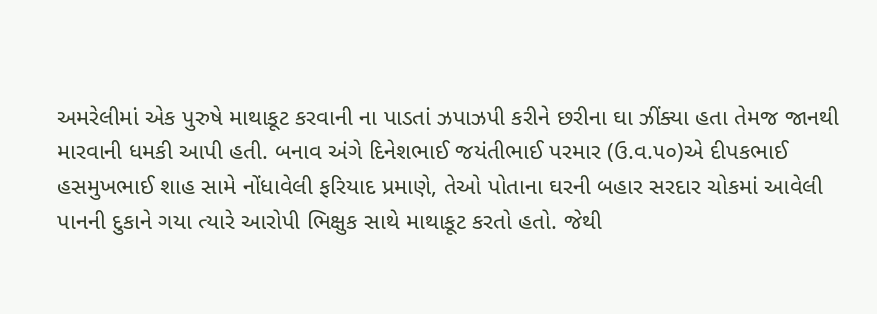અમરેલીમાં એક પુરુષે માથાકૂટ કરવાની ના પાડતાં ઝપાઝપી કરીને છરીના ઘા ઝીંક્યા હતા તેમજ જાનથી મારવાની ધમકી આપી હતી. બનાવ અંગે દિનેશભાઈ જયંતીભાઈ પરમાર (ઉ.વ.૫૦)એ દીપકભાઈ હસમુખભાઈ શાહ સામે નોંધાવેલી ફરિયાદ પ્રમાણે, તેઓ પોતાના ઘરની બહાર સરદાર ચોકમાં આવેલી પાનની દુકાને ગયા ત્યારે આરોપી ભિક્ષુક સાથે માથાકૂટ કરતો હતો. જેથી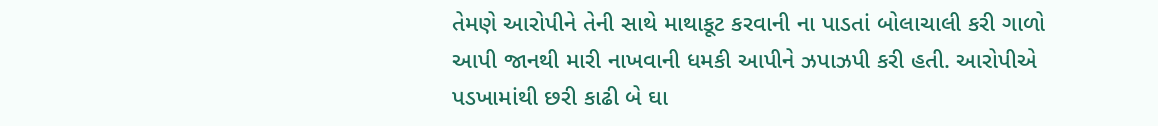તેમણે આરોપીને તેની સાથે માથાકૂટ કરવાની ના પાડતાં બોલાચાલી કરી ગાળો આપી જાનથી મારી નાખવાની ધમકી આપીને ઝપાઝપી કરી હતી. આરોપીએ પડખામાંથી છરી કાઢી બે ઘા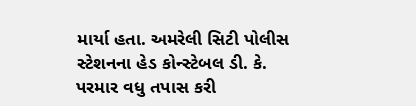માર્યા હતા. અમરેલી સિટી પોલીસ સ્ટેશનના હેડ કોન્સ્ટેબલ ડી. કે. પરમાર વધુ તપાસ કરી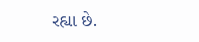રહ્યા છે.